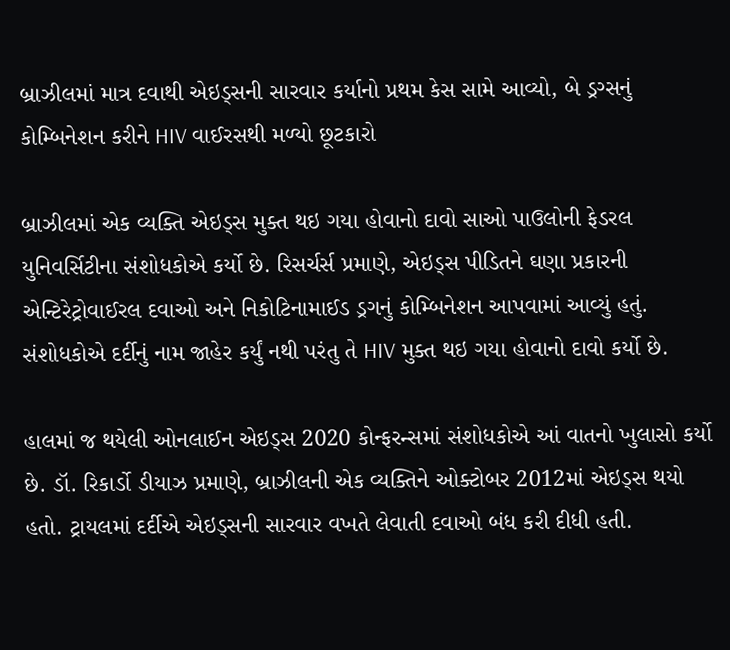બ્રાઝીલમાં માત્ર દવાથી એઇડ્સની સારવાર કર્યાનો પ્રથમ કેસ સામે આવ્યો, બે ડ્રગ્સનું કોમ્બિનેશન કરીને HIV વાઈરસથી મળ્યો છૂટકારો

બ્રાઝીલમાં એક વ્યક્તિ એઇડ્સ મુક્ત થઇ ગયા હોવાનો દાવો સાઓ પાઉલોની ફેડરલ યુનિવર્સિટીના સંશોધકોએ કર્યો છે. રિસર્ચર્સ પ્રમાણે, એઇડ્સ પીડિતને ઘણા પ્રકારની એન્ટિરેટ્રોવાઈરલ દવાઓ અને નિકોટિનામાઈડ ડ્રગનું કોમ્બિનેશન આપવામાં આવ્યું હતું. સંશોધકોએ દર્દીનું નામ જાહેર કર્યું નથી પરંતુ તે HIV મુક્ત થઇ ગયા હોવાનો દાવો કર્યો છે.

હાલમાં જ થયેલી ઓનલાઈન એઇડ્સ 2020 કોન્ફરન્સમાં સંશોધકોએ આં વાતનો ખુલાસો કર્યો છે. ડૉ. રિકાર્ડો ડીયાઝ પ્રમાણે, બ્રાઝીલની એક વ્યક્તિને ઓક્ટોબર 2012માં એઇડ્સ થયો હતો. ટ્રાયલમાં દર્દીએ એઇડ્સની સારવાર વખતે લેવાતી દવાઓ બંધ કરી દીધી હતી.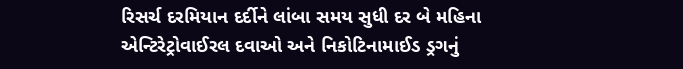રિસર્ચ દરમિયાન દર્દીને લાંબા સમય સુધી દર બે મહિના એન્ટિરેટ્રોવાઈરલ દવાઓ અને નિકોટિનામાઈડ ડ્રગનું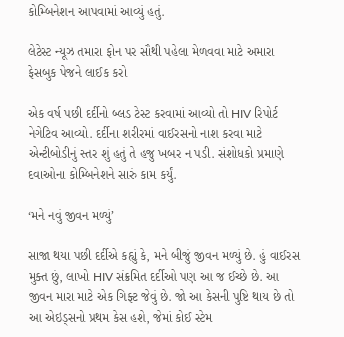કોમ્બિનેશન આપવામાં આવ્યું હતું.

લેટેસ્ટ ન્યૂઝ તમારા ફોન પર સૌથી પહેલા મેળવવા માટે અમારા ફેસબુક પેજને લાઈક કરો

એક વર્ષ પછી દર્દીનો બ્લડ ટેસ્ટ કરવામાં આવ્યો તો HIV રિપોર્ટ નેગેટિવ આવ્યો. દર્દીના શરીરમાં વાઈરસનો નાશ કરવા માટે એન્ટીબોડીનું સ્તર શું હતું તે હજુ ખબર ન પડી. સંશોધકો પ્રમાણે દવાઓના કોમ્બિનેશને સારું કામ કર્યું.

‘મને નવું જીવન મળ્યું’

સાજા થયા પછી દર્દીએ કહ્યું કે, મને બીજું જીવન મળ્યું છે. હું વાઈરસ મુક્ત છું, લાખો HIV સંક્રમિત દર્દીઓ પણ આ જ ઈચ્છે છે. આ જીવન મારા માટે એક ગિફ્ટ જેવું છે. જો આ કેસની પુષ્ટિ થાય છે તો આ એઇડ્સનો પ્રથમ કેસ હશે, જેમાં કોઈ સ્ટેમ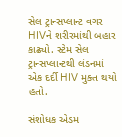સેલ ટ્રાન્સપ્લાન્ટ વગર HIVને શરીરમાંથી બહાર કાઢ્યો. સ્ટેમ સેલ ટ્રાન્સપ્લાન્ટથી લંડનમાં એક દર્દી HIV મુક્ત થયો હતો.

સંશોધક એડમ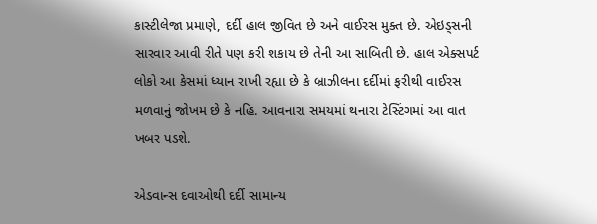કાસ્ટીલેજા પ્રમાણે, દર્દી હાલ જીવિત છે અને વાઈરસ મુક્ત છે. એઇડ્સની સારવાર આવી રીતે પણ કરી શકાય છે તેની આ સાબિતી છે. હાલ એક્સપર્ટ લોકો આ કેસમાં ધ્યાન રાખી રહ્યા છે કે બ્રાઝીલના દર્દીમાં ફરીથી વાઈરસ મળવાનું જોખમ છે કે નહિ. આવનારા સમયમાં થનારા ટેસ્ટિંગમાં આ વાત ખબર પડશે.

એડવાન્સ દવાઓથી દર્દી સામાન્ય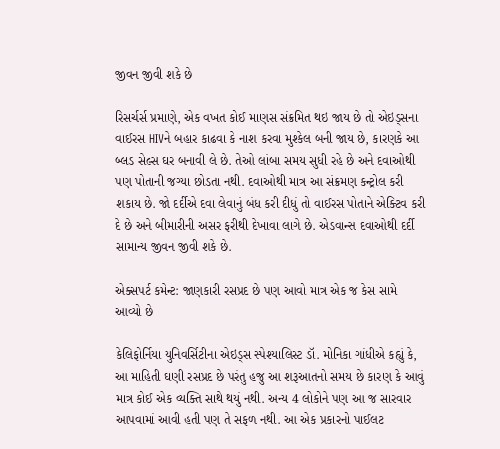જીવન જીવી શકે છે

રિસર્ચર્સ પ્રમાણે, એક વખત કોઈ માણસ સંક્રમિત થઇ જાય છે તો એઇડ્સના વાઈરસ HIVને બહાર કાઢવા કે નાશ કરવા મુશ્કેલ બની જાય છે, કારણકે આ બ્લડ સેલ્સ ઘર બનાવી લે છે. તેઓ લાંબા સમય સુધી રહે છે અને દવાઓથી પણ પોતાની જગ્યા છોડતા નથી. દવાઓથી માત્ર આ સંક્રમણ કન્ટ્રોલ કરી શકાય છે. જો દર્દીએ દવા લેવાનું બંધ કરી દીધું તો વાઈરસ પોતાને એક્ટિવ કરી દે છે અને બીમારીની અસર ફરીથી દેખાવા લાગે છે. એડવાન્સ દવાઓથી દર્દી સામાન્ય જીવન જીવી શકે છે.

એક્સપર્ટ કમેન્ટ: જાણકારી રસપ્રદ છે પણ આવો માત્ર એક જ કેસ સામે આવ્યો છે

કેલિફોર્નિયા યુનિવર્સિટીના એઇડ્સ સ્પેશ્યાલિસ્ટ ડૉ. મોનિકા ગાંધીએ કહ્યું કે, આ માહિતી ઘણી રસપ્રદ છે પરંતુ હજુ આ શરૂઆતનો સમય છે કારણ કે આવું માત્ર કોઈ એક વ્યક્તિ સાથે થયું નથી. અન્ય 4 લોકોને પણ આ જ સારવાર આપવામાં આવી હતી પણ તે સફળ નથી. આ એક પ્રકારનો પાઈલટ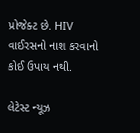પ્રોજેક્ટ છે. HIV વાઈરસનો નાશ કરવાનો કોઈ ઉપાય નથી.

લેટેસ્ટ ન્યૂઝ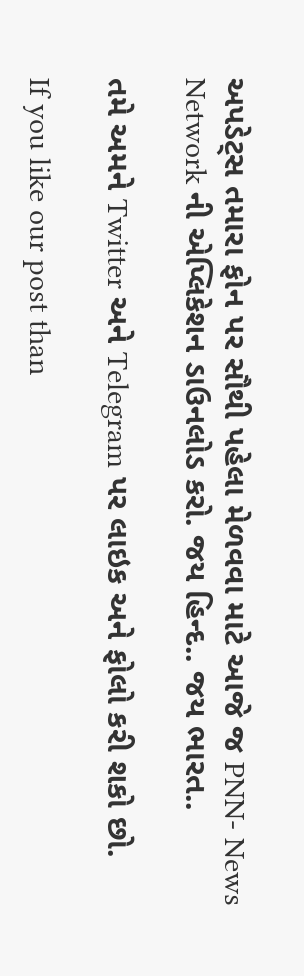અપડેટ્સ તમારા ફોન પર સૌથી પહેલા મેળવવા માટે આજે જ PNN- News Network ની એપ્લિકેશન ડાઉનલોડ કરો. જય હિન્દ.. જય ભારત..

તમે અમને Twitter અને Telegram પર લાઇક અને ફોલો કરી શકો છો.

If you like our post than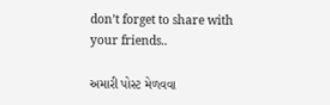don’t forget to share with your friends..

અમારી પોસ્ટ મેળવવા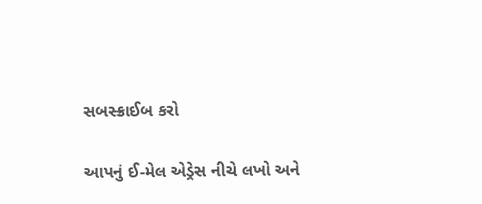સબસ્ક્રાઈબ કરો

આપનું ઈ-મેલ એડ્રેસ નીચે લખો અને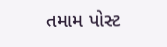તમામ પોસ્ટ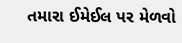તમારા ઈમેઈલ પર મેળવો